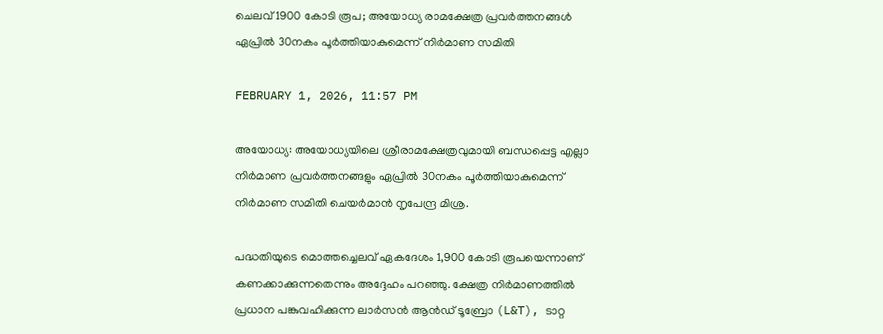ചെലവ് 1900 കോടി രൂപ; അയോധ്യ രാമക്ഷേത്ര പ്രവർത്തനങ്ങൾ ഏപ്രിൽ 30നകം പൂർത്തിയാകുമെന്ന് നിർമാണ സമിതി

FEBRUARY 1, 2026, 11:57 PM

അയോധ്യ: അയോധ്യയിലെ ശ്രീരാമക്ഷേത്രവുമായി ബന്ധപ്പെട്ട എല്ലാ നിർമാണ പ്രവർത്തനങ്ങളും ഏപ്രിൽ 30നകം പൂർത്തിയാകുമെന്ന് നിർമാണ സമിതി ചെയർമാൻ നൃപേന്ദ്ര മിശ്ര.

പദ്ധതിയുടെ മൊത്തച്ചെലവ് ഏകദേശം 1,900 കോടി രൂപയെന്നാണ് കണക്കാക്കുന്നതെന്നും അദ്ദേഹം പറഞ്ഞു. ക്ഷേത്ര നിർമാണത്തിൽ പ്രധാന പങ്കുവഹിക്കുന്ന ലാർസൻ ആൻഡ് ടൂബ്രോ (L&T), ടാറ്റ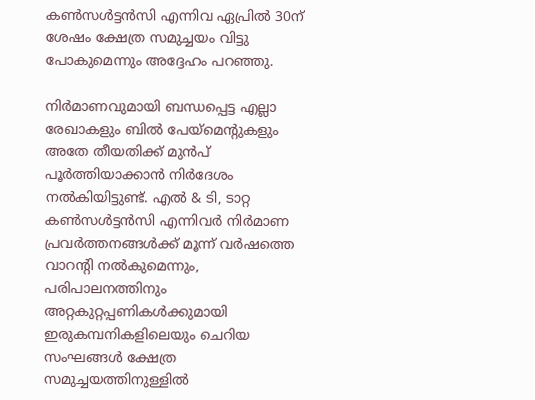കൺസൾട്ടൻസി എന്നിവ ഏപ്രിൽ 30ന് ശേഷം ക്ഷേത്ര സമുച്ചയം വിട്ടു പോകുമെന്നും അദ്ദേഹം പറഞ്ഞു.

നിർമാണവുമായി ബന്ധപ്പെട്ട എല്ലാ രേഖാകളും ബിൽ പേയ്‌മെന്റുകളും അതേ തീയതിക്ക് മുൻപ് പൂർത്തിയാക്കാൻ നിർദേശം നൽകിയിട്ടുണ്ട്. എൽ & ടി, ടാറ്റ കൺസൾട്ടൻസി എന്നിവർ നിർമാണ പ്രവർത്തനങ്ങൾക്ക് മൂന്ന് വർഷത്തെ വാറന്റി നൽകുമെന്നും, പരിപാലനത്തിനും അറ്റകുറ്റപ്പണികൾക്കുമായി ഇരുകമ്പനികളിലെയും ചെറിയ സംഘങ്ങൾ ക്ഷേത്ര സമുച്ചയത്തിനുള്ളിൽ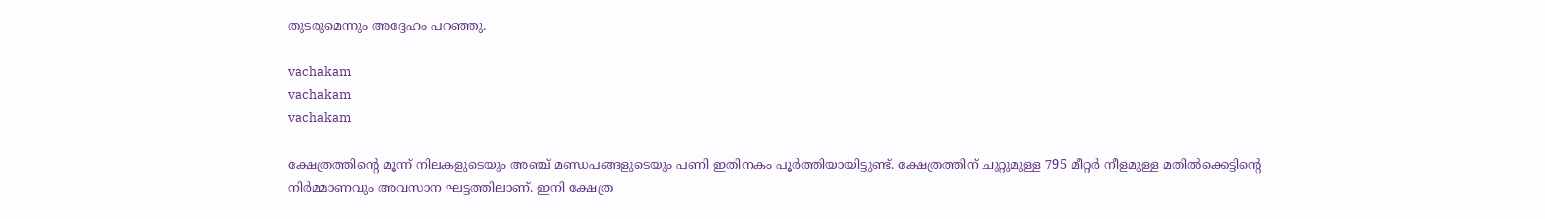തുടരുമെന്നും അദ്ദേഹം പറഞ്ഞു.

vachakam
vachakam
vachakam

ക്ഷേത്രത്തിന്റെ മൂന്ന് നിലകളുടെയും അഞ്ച് മണ്ഡപങ്ങളുടെയും പണി ഇതിനകം പൂർത്തിയായിട്ടുണ്ട്. ക്ഷേത്രത്തിന് ചുറ്റുമുള്ള 795 മീറ്റർ നീളമുള്ള മതിൽക്കെട്ടിന്റെ നിർമ്മാണവും അവസാന ഘട്ടത്തിലാണ്. ഇനി ക്ഷേത്ര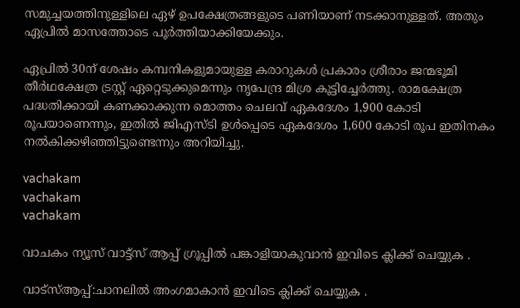സമുച്ചയത്തിനുള്ളിലെ ഏഴ് ഉപക്ഷേത്രങ്ങളുടെ പണിയാണ് നടക്കാനുള്ളത്. അതും ഏപ്രിൽ മാസത്തോടെ പൂർത്തിയാക്കിയേക്കും.

ഏപ്രിൽ 30ന് ശേഷം കമ്പനികളുമായുള്ള കരാറുകൾ പ്രകാരം ശ്രീരാം ജന്മഭൂമി തീർഥക്ഷേത്ര ട്രസ്റ്റ് ഏറ്റെടുക്കുമെന്നും നൃപേന്ദ്ര മിശ്ര കൂട്ടിച്ചേർത്തു. രാമക്ഷേത്ര പദ്ധതിക്കായി കണക്കാക്കുന്ന മൊത്തം ചെലവ് ഏകദേശം 1,900 കോടി രൂപയാണെന്നും, ഇതിൽ ജിഎസ്‌ടി ഉൾപ്പെടെ ഏകദേശം 1,600 കോടി രൂപ ഇതിനകം നൽകിക്കഴിഞ്ഞിട്ടുണ്ടെന്നും അറിയിച്ചു.

vachakam
vachakam
vachakam

വാചകം ന്യൂസ് വാട്ട്സ് ആപ്പ് ഗ്രൂപ്പിൽ പങ്കാളിയാകുവാൻ ഇവിടെ ക്ലിക്ക് ചെയ്യുക .

വാട്സ്ആപ്പ്:ചാനലിൽ അംഗമാകാൻ ഇവിടെ ക്ലിക്ക് ചെയ്യുക .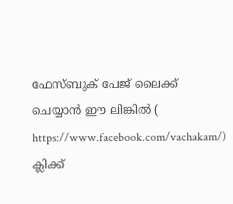ഫേസ്ബുക് പേജ് ലൈക്ക് ചെയ്യാൻ ഈ ലിങ്കിൽ (
https://www.facebook.com/vachakam/) ക്ലിക്ക്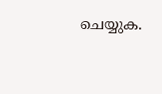ചെയ്യുക.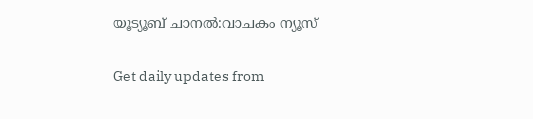യൂട്യൂബ് ചാനൽ:വാചകം ന്യൂസ്

Get daily updates from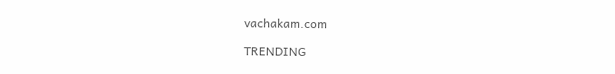vachakam.com

TRENDING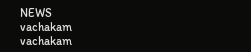NEWS
vachakam
vachakam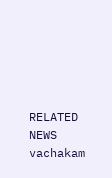RELATED NEWS
vachakam